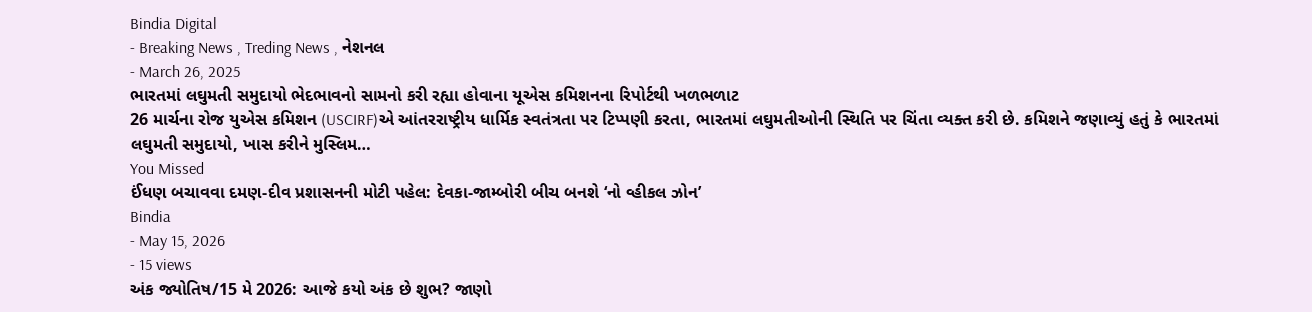Bindia Digital
- Breaking News , Treding News , નેશનલ
- March 26, 2025
ભારતમાં લઘુમતી સમુદાયો ભેદભાવનો સામનો કરી રહ્યા હોવાના યૂએસ કમિશનના રિપોર્ટથી ખળભળાટ
26 માર્ચના રોજ યુએસ કમિશન (USCIRF)એ આંતરરાષ્ટ્રીય ધાર્મિક સ્વતંત્રતા પર ટિપ્પણી કરતા, ભારતમાં લઘુમતીઓની સ્થિતિ પર ચિંતા વ્યક્ત કરી છે. કમિશને જણાવ્યું હતું કે ભારતમાં લઘુમતી સમુદાયો, ખાસ કરીને મુસ્લિમ…
You Missed
ઈંધણ બચાવવા દમણ-દીવ પ્રશાસનની મોટી પહેલ: દેવકા-જામ્બોરી બીચ બનશે ‘નો વ્હીકલ ઝોન’
Bindia
- May 15, 2026
- 15 views
અંક જ્યોતિષ/15 મે 2026: આજે કયો અંક છે શુભ? જાણો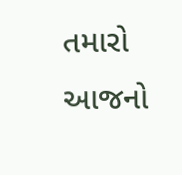તમારો આજનો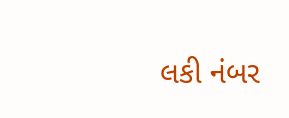લકી નંબર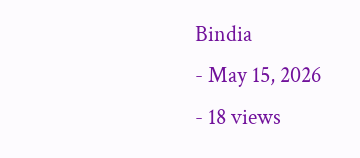Bindia
- May 15, 2026
- 18 views